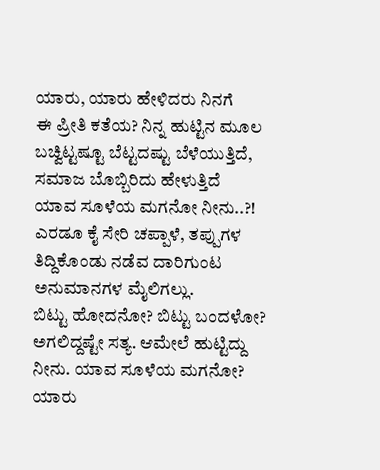ಯಾರು, ಯಾರು ಹೇಳಿದರು ನಿನಗೆ
ಈ ಪ್ರೀತಿ ಕತೆಯ? ನಿನ್ನ ಹುಟ್ಟಿನ ಮೂಲ
ಬಚ್ವಿಟ್ಟಷ್ಟೂ ಬೆಟ್ಟದಷ್ಟು ಬೆಳೆಯುತ್ತಿದೆ,
ಸಮಾಜ ಬೊಬ್ಬಿರಿದು ಹೇಳುತ್ತಿದೆ
ಯಾವ ಸೂಳೆಯ ಮಗನೋ ನೀನು..?!
ಎರಡೂ ಕೈ ಸೇರಿ ಚಪ್ಪಾಳೆ, ತಪ್ಪುಗಳ
ತಿದ್ದಿಕೊಂಡು ನಡೆವ ದಾರಿಗುಂಟ
ಅನುಮಾನಗಳ ಮೈಲಿಗಲ್ಲು.
ಬಿಟ್ಟು ಹೋದನೋ? ಬಿಟ್ಟು ಬಂದಳೋ?
ಅಗಲಿದ್ದಷ್ಟೇ ಸತ್ಯ. ಆಮೇಲೆ ಹುಟ್ಟಿದ್ದು
ನೀನು. ಯಾವ ಸೂಳೆಯ ಮಗನೋ?
ಯಾರು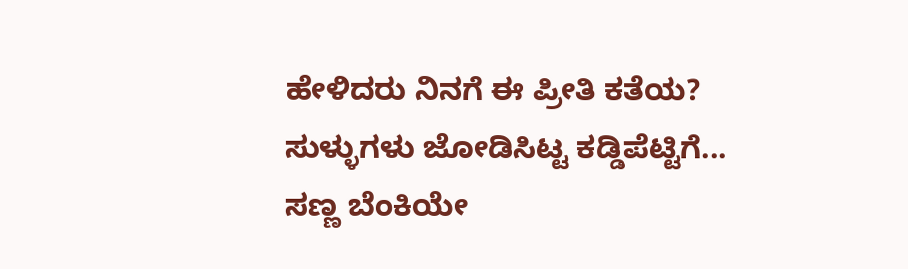ಹೇಳಿದರು ನಿನಗೆ ಈ ಪ್ರೀತಿ ಕತೆಯ?
ಸುಳ್ಳುಗಳು ಜೋಡಿಸಿಟ್ಟ ಕಡ್ಡಿಪೆಟ್ಟಿಗೆ...
ಸಣ್ಣ ಬೆಂಕಿಯೇ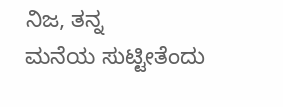ನಿಜ, ತನ್ನ
ಮನೆಯ ಸುಟ್ಟೀತೆಂದು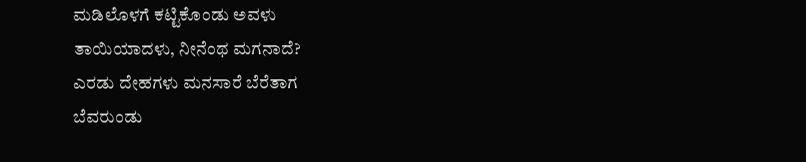ಮಡಿಲೊಳಗೆ ಕಟ್ಟಿಕೊಂಡು ಅವಳು
ತಾಯಿಯಾದಳು, ನೀನೆಂಥ ಮಗನಾದೆ?
ಎರಡು ದೇಹಗಳು ಮನಸಾರೆ ಬೆರೆತಾಗ
ಬೆವರುಂಡು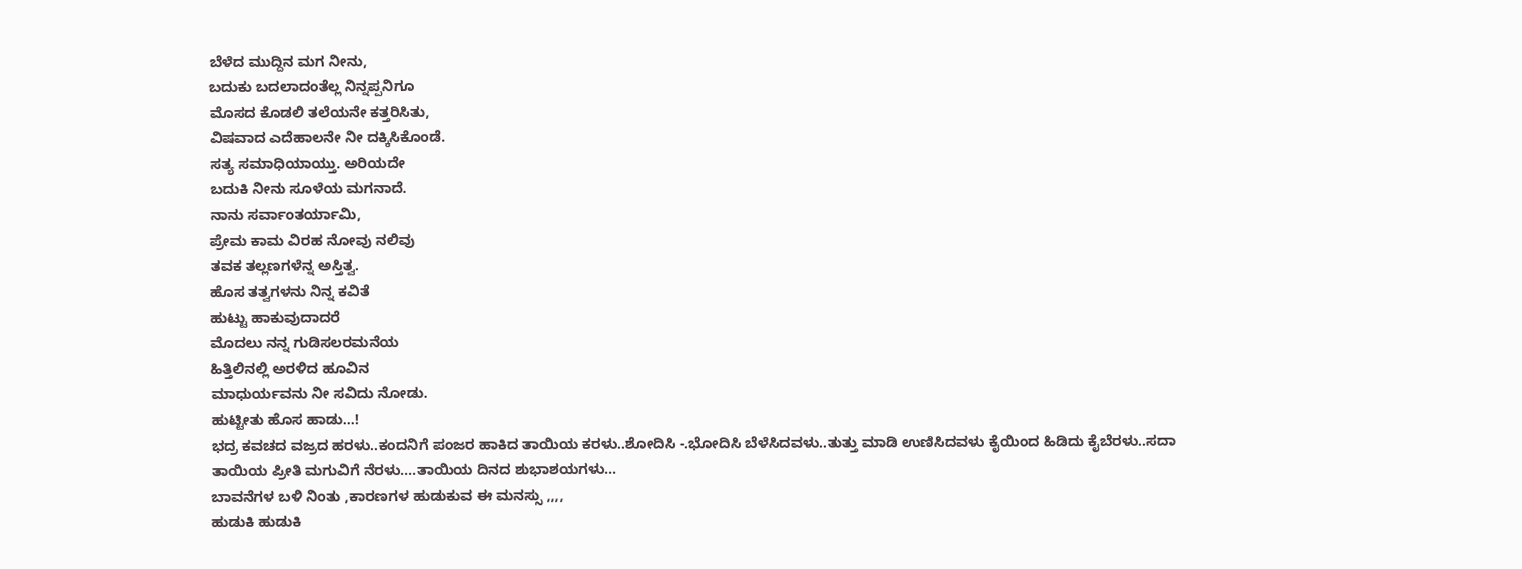ಬೆಳೆದ ಮುದ್ದಿನ ಮಗ ನೀನು,
ಬದುಕು ಬದಲಾದಂತೆಲ್ಲ ನಿನ್ನಪ್ಪನಿಗೂ
ಮೊಸದ ಕೊಡಲಿ ತಲೆಯನೇ ಕತ್ತರಿಸಿತು,
ವಿಷವಾದ ಎದೆಹಾಲನೇ ನೀ ದಕ್ಕಿಸಿಕೊಂಡೆ.
ಸತ್ಯ ಸಮಾಧಿಯಾಯ್ತು. ಅರಿಯದೇ
ಬದುಕಿ ನೀನು ಸೂಳೆಯ ಮಗನಾದೆ.
ನಾನು ಸರ್ವಾಂತರ್ಯಾಮಿ,
ಪ್ರೇಮ ಕಾಮ ವಿರಹ ನೋವು ನಲಿವು
ತವಕ ತಲ್ಲಣಗಳೆನ್ನ ಅಸ್ತಿತ್ವ.
ಹೊಸ ತತ್ವಗಳನು ನಿನ್ನ ಕವಿತೆ
ಹುಟ್ಟು ಹಾಕುವುದಾದರೆ
ಮೊದಲು ನನ್ನ ಗುಡಿಸಲರಮನೆಯ
ಹಿತ್ತಿಲಿನಲ್ಲಿ ಅರಳಿದ ಹೂವಿನ
ಮಾಧುರ್ಯವನು ನೀ ಸವಿದು ನೋಡು.
ಹುಟ್ಟೀತು ಹೊಸ ಹಾಡು...!
ಭದ್ರ ಕವಚದ ವಜ್ರದ ಹರಳು..ಕಂದನಿಗೆ ಪಂಜರ ಹಾಕಿದ ತಾಯಿಯ ಕರಳು..ಶೋದಿಸಿ -.ಭೋದಿಸಿ ಬೆಳೆಸಿದವಳು..ತುತ್ತು ಮಾಡಿ ಉಣಿಸಿದವಳು ಕೈಯಿಂದ ಹಿಡಿದು ಕೈಬೆರಳು..ಸದಾ ತಾಯಿಯ ಪ್ರೀತಿ ಮಗುವಿಗೆ ನೆರಳು....ತಾಯಿಯ ದಿನದ ಶುಭಾಶಯಗಳು...
ಬಾವನೆಗಳ ಬಳಿ ನಿಂತು ,ಕಾರಣಗಳ ಹುಡುಕುವ ಈ ಮನಸ್ಸು ,,,,
ಹುಡುಕಿ ಹುಡುಕಿ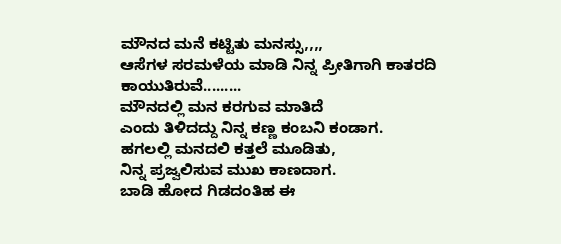ಮೌನದ ಮನೆ ಕಟ್ಟಿತು ಮನಸ್ಸು,,,,
ಆಸೆಗಳ ಸರಮಳೆಯ ಮಾಡಿ ನಿನ್ನ ಪ್ರೀತಿಗಾಗಿ ಕಾತರದಿ ಕಾಯುತಿರುವೆ.........
ಮೌನದಲ್ಲಿ ಮನ ಕರಗುವ ಮಾತಿದೆ
ಎಂದು ತಿಳಿದದ್ದು ನಿನ್ನ ಕಣ್ಣ ಕಂಬನಿ ಕಂಡಾಗ.
ಹಗಲಲ್ಲಿ ಮನದಲಿ ಕತ್ತಲೆ ಮೂಡಿತು,
ನಿನ್ನ ಪ್ರಜ್ವಲಿಸುವ ಮುಖ ಕಾಣದಾಗ.
ಬಾಡಿ ಹೋದ ಗಿಡದಂತಿಹ ಈ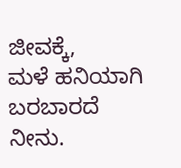ಜೀವಕ್ಕೆ,
ಮಳೆ ಹನಿಯಾಗಿ ಬರಬಾರದೆ ನೀನು.